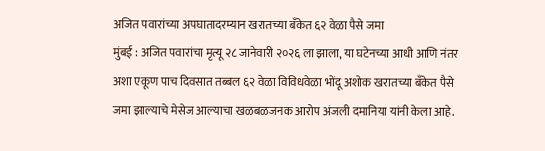अजित पवारांच्या अपघातादरम्यान खरातच्या बँकेत ६२ वेळा पैसे जमा
मुंबई : अजित पवारांचा मृत्यू २८ जानेवारी २०२६ ला झाला, या घटेनच्या आधी आणि नंतर अशा एकूण पाच दिवसात तब्बल ६२ वेळा विविधवेळा भोंदू अशोक खरातच्या बँकेत पैसे जमा झाल्याचे मेसेज आल्याचा खळबळजनक आरोप अंजली दमानिया यांनी केला आहे.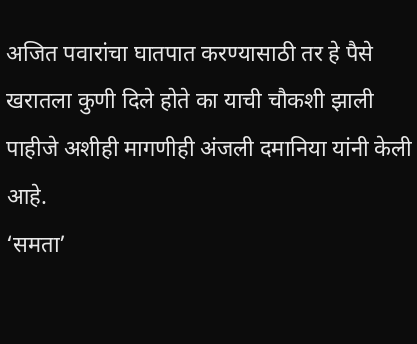अजित पवारांचा घातपात करण्यासाठी तर हे पैसे खरातला कुणी दिले होते का याची चौकशी झाली पाहीजे अशीही मागणीही अंजली दमानिया यांनी केली आहे.
‘समता’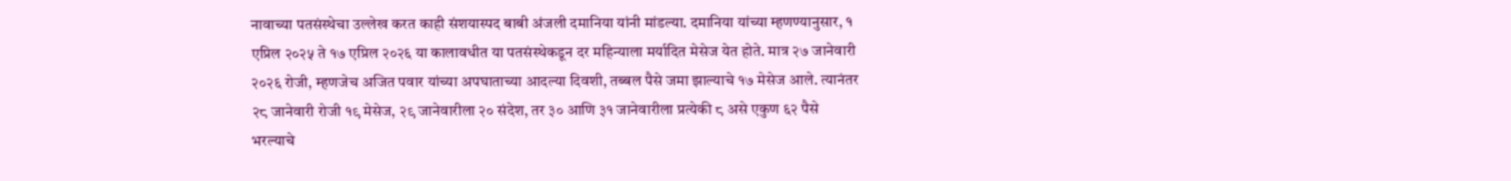नावाच्या पतसंस्थेचा उल्लेख करत काही संशयास्पद बाबी अंजली दमानिया यांनी मांडल्या. दमानिया यांच्या म्हणण्यानुसार, १ एप्रिल २०२५ ते १७ एप्रिल २०२६ या कालावधीत या पतसंस्थेकडून दर महिन्याला मर्यादित मेसेज येत होते. मात्र २७ जानेवारी २०२६ रोजी, म्हणजेच अजित पवार यांच्या अपघाताच्या आदल्या दिवशी, तब्बल पैसे जमा झाल्याचे १७ मेसेज आले. त्यानंतर २८ जानेवारी रोजी १९ मेसेज, २९ जानेवारीला २० संदेश, तर ३० आणि ३१ जानेवारीला प्रत्येकी ८ असे एकुण ६२ पैसे भरल्याचे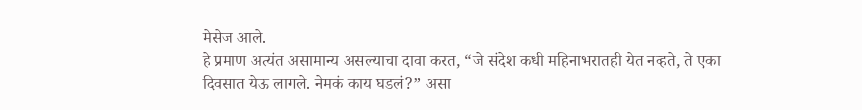मेसेज आले.
हे प्रमाण अत्यंत असामान्य असल्याचा दावा करत, “जे संदेश कधी महिनाभरातही येत नव्हते, ते एका दिवसात येऊ लागले. नेमकं काय घडलं?” असा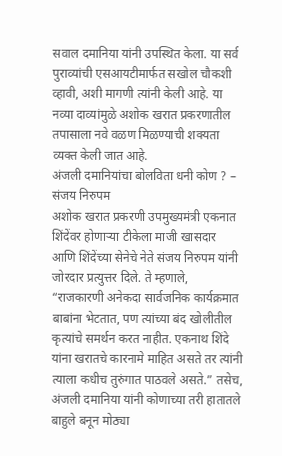सवाल दमानिया यांनी उपस्थित केला. या सर्व पुराव्यांची एसआयटीमार्फत सखोल चौकशी व्हावी, अशी मागणी त्यांनी केली आहे. या नव्या दाव्यांमुळे अशोक खरात प्रकरणातील तपासाला नवे वळण मिळण्याची शक्यता व्यक्त केली जात आहे.
अंजली दमानियांचा बोलविता धनी कोण ? – संजय निरुपम
अशोक खरात प्रकरणी उपमुख्यमंत्री एकनात शिंदेंवर होणाऱ्या टीकेला माजी खासदार आणि शिंदेंच्या सेनेचे नेते संजय निरुपम यांनी जोरदार प्रत्युत्तर दिले. ते म्हणाले, “राजकारणी अनेकदा सार्वजनिक कार्यक्रमात बाबांना भेटतात, पण त्यांच्या बंद खोलीतील कृत्यांचे समर्थन करत नाहीत. एकनाथ शिंदे यांना खरातचे कारनामे माहित असते तर त्यांनी त्याला कधीच तुरुंगात पाठवले असते.” तसेच, अंजली दमानिया यांनी कोणाच्या तरी हातातले बाहुले बनून मोठ्या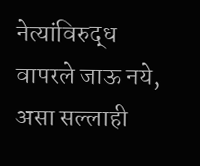नेत्यांविरुद्ध वापरले जाऊ नये, असा सल्लाही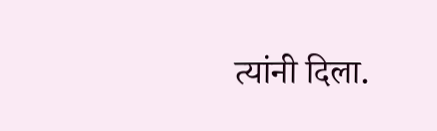त्यांनी दिला.